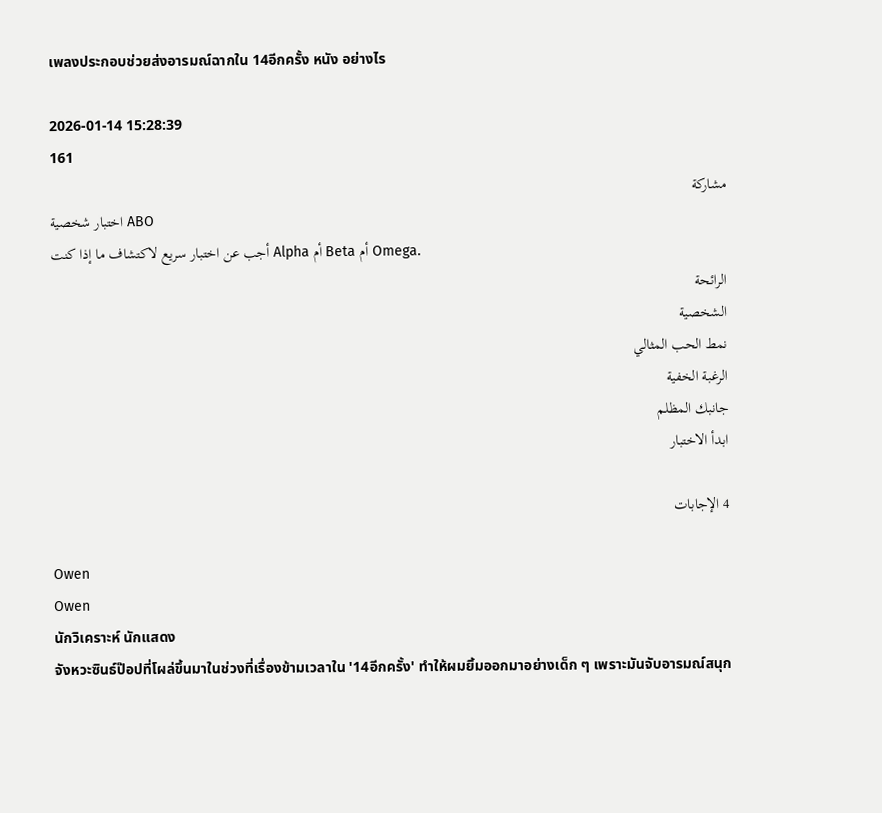เพลงประกอบช่วยส่งอารมณ์ฉากใน 14อีกครั้ง หนัง อย่างไร

2026-01-14 15:28:39
161
مشاركة
اختبار شخصية ABO
أجب عن اختبار سريع لاكتشاف ما إذا كنت Alpha أم Beta أم Omega.
الرائحة
الشخصية
نمط الحب المثالي
الرغبة الخفية
جانبك المظلم
ابدأ الاختبار

4 الإجابات

Owen
Owen
นักวิเคราะห์ นักแสดง
จังหวะซินธ์ป๊อปที่โผล่ขึ้นมาในช่วงที่เรื่องข้ามเวลาใน '14อีกครั้ง' ทำให้ผมยิ้มออกมาอย่างเด็ก ๆ เพราะมันจับอารมณ์สนุก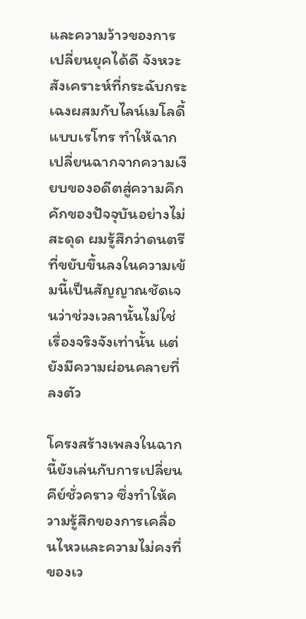และความว้าวของการเปลี่ยนยุคได้ดี จังหวะสังเคราะห์ที่กระฉับกระเฉงผสมกับไลน์เมโลดี้แบบเรโทร ทำให้ฉากเปลี่ยนฉากจากความเงียบของอดีตสู่ความคึกคักของปัจจุบันอย่างไม่สะดุด ผมรู้สึกว่าดนตรีที่ขยับขึ้นลงในความเข้มนี้เป็นสัญญาณชัดเจนว่าช่วงเวลานั้นไม่ใช่เรื่องจริงจังเท่านั้น แต่ยังมีความผ่อนคลายที่ลงตัว

โครงสร้างเพลงในฉากนี้ยังเล่นกับการเปลี่ยนคีย์ชั่วคราว ซึ่งทำให้ความรู้สึกของการเคลื่อนไหวและความไม่คงที่ของเว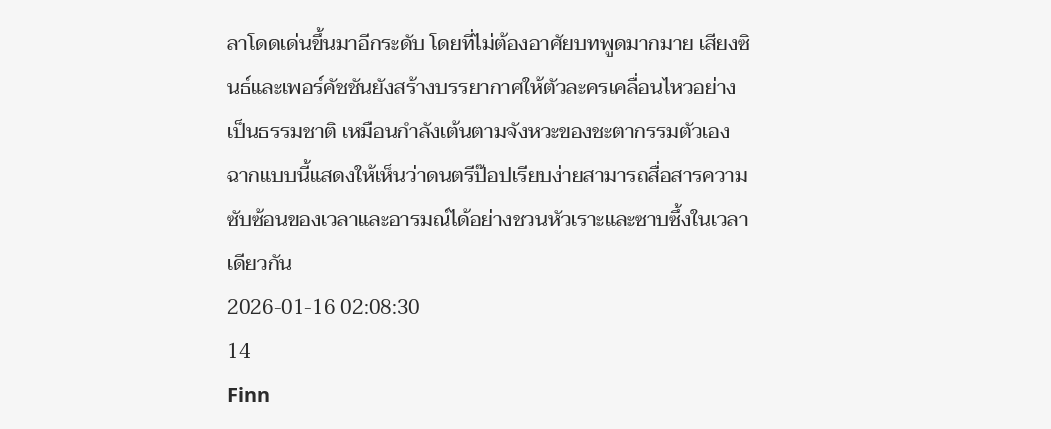ลาโดดเด่นขึ้นมาอีกระดับ โดยที่ไม่ต้องอาศัยบทพูดมากมาย เสียงซินธ์และเพอร์คัชชันยังสร้างบรรยากาศให้ตัวละครเคลื่อนไหวอย่างเป็นธรรมชาติ เหมือนกำลังเต้นตามจังหวะของชะตากรรมตัวเอง ฉากแบบนี้แสดงให้เห็นว่าดนตรีป๊อปเรียบง่ายสามารถสื่อสารความซับซ้อนของเวลาและอารมณ์ได้อย่างชวนหัวเราะและซาบซึ้งในเวลาเดียวกัน
2026-01-16 02:08:30
14
Finn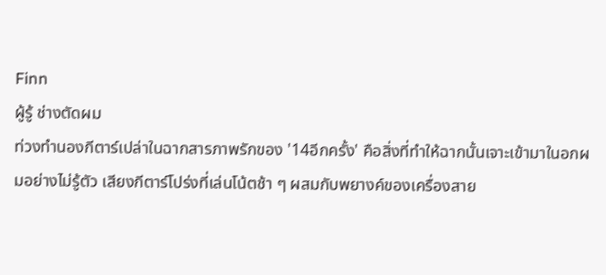Finn
ผู้รู้ ช่างตัดผม
ท่วงทำนองกีตาร์เปล่าในฉากสารภาพรักของ '14อีกครั้ง' คือสิ่งที่ทำให้ฉากนั้นเจาะเข้ามาในอกผมอย่างไม่รู้ตัว เสียงกีตาร์โปร่งที่เล่นโน้ตช้า ๆ ผสมกับพยางค์ของเครื่องสาย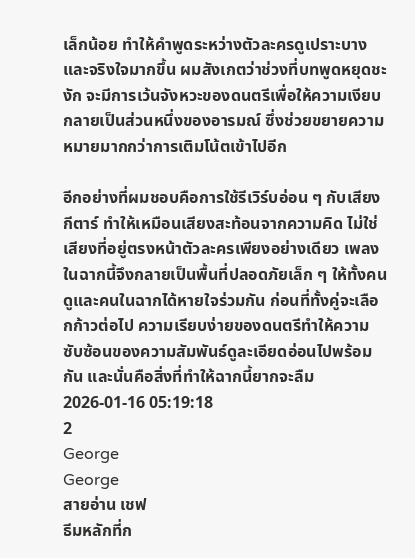เล็กน้อย ทำให้คำพูดระหว่างตัวละครดูเปราะบางและจริงใจมากขึ้น ผมสังเกตว่าช่วงที่บทพูดหยุดชะงัก จะมีการเว้นจังหวะของดนตรีเพื่อให้ความเงียบกลายเป็นส่วนหนึ่งของอารมณ์ ซึ่งช่วยขยายความหมายมากกว่าการเติมโน้ตเข้าไปอีก

อีกอย่างที่ผมชอบคือการใช้รีเวิร์บอ่อน ๆ กับเสียงกีตาร์ ทำให้เหมือนเสียงสะท้อนจากความคิด ไม่ใช่เสียงที่อยู่ตรงหน้าตัวละครเพียงอย่างเดียว เพลงในฉากนี้จึงกลายเป็นพื้นที่ปลอดภัยเล็ก ๆ ให้ทั้งคนดูและคนในฉากได้หายใจร่วมกัน ก่อนที่ทั้งคู่จะเลือกก้าวต่อไป ความเรียบง่ายของดนตรีทำให้ความซับซ้อนของความสัมพันธ์ดูละเอียดอ่อนไปพร้อมกัน และนั่นคือสิ่งที่ทำให้ฉากนี้ยากจะลืม
2026-01-16 05:19:18
2
George
George
สายอ่าน เชฟ
ธีมหลักที่ก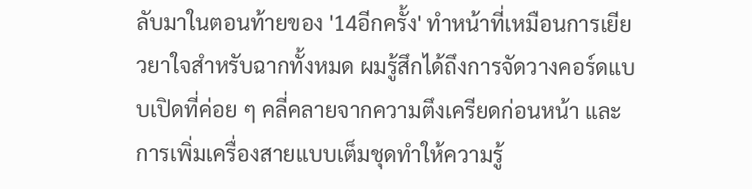ลับมาในตอนท้ายของ '14อีกครั้ง' ทำหน้าที่เหมือนการเยียวยาใจสำหรับฉากทั้งหมด ผมรู้สึกได้ถึงการจัดวางคอร์ดแบบเปิดที่ค่อย ๆ คลี่คลายจากความตึงเครียดก่อนหน้า และการเพิ่มเครื่องสายแบบเต็มชุดทำให้ความรู้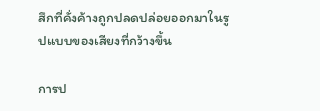สึกที่คั่งค้างถูกปลดปล่อยออกมาในรูปแบบของเสียงที่กว้างขึ้น

การป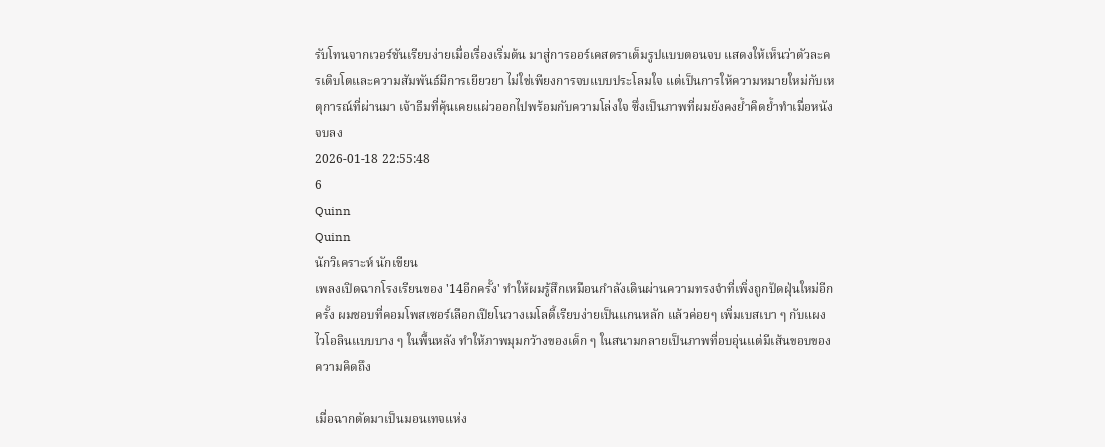รับโทนจากเวอร์ชันเรียบง่ายเมื่อเรื่องเริ่มต้น มาสู่การออร์เคสตราเต็มรูปแบบตอนจบ แสดงให้เห็นว่าตัวละครเติบโตและความสัมพันธ์มีการเยียวยา ไม่ใช่เพียงการจบแบบประโลมใจ แต่เป็นการให้ความหมายใหม่กับเหตุการณ์ที่ผ่านมา เจ้าธีมที่คุ้นเคยแผ่วออกไปพร้อมกับความโล่งใจ ซึ่งเป็นภาพที่ผมยังคงย้ำคิดย้ำทำเมื่อหนังจบลง
2026-01-18 22:55:48
6
Quinn
Quinn
นักวิเคราะห์ นักเขียน
เพลงเปิดฉากโรงเรียนของ '14อีกครั้ง' ทำให้ผมรู้สึกเหมือนกำลังเดินผ่านความทรงจำที่เพิ่งถูกปัดฝุ่นใหม่อีกครั้ง ผมชอบที่คอมโพสเซอร์เลือกเปียโนวางเมโลดี้เรียบง่ายเป็นแกนหลัก แล้วค่อยๆ เพิ่มเบสเบา ๆ กับแผงไวโอลินแบบบาง ๆ ในพื้นหลัง ทำให้ภาพมุมกว้างของเด็ก ๆ ในสนามกลายเป็นภาพที่อบอุ่นแต่มีเส้นขอบของความคิดถึง

เมื่อฉากตัดมาเป็นมอนเทจแห่ง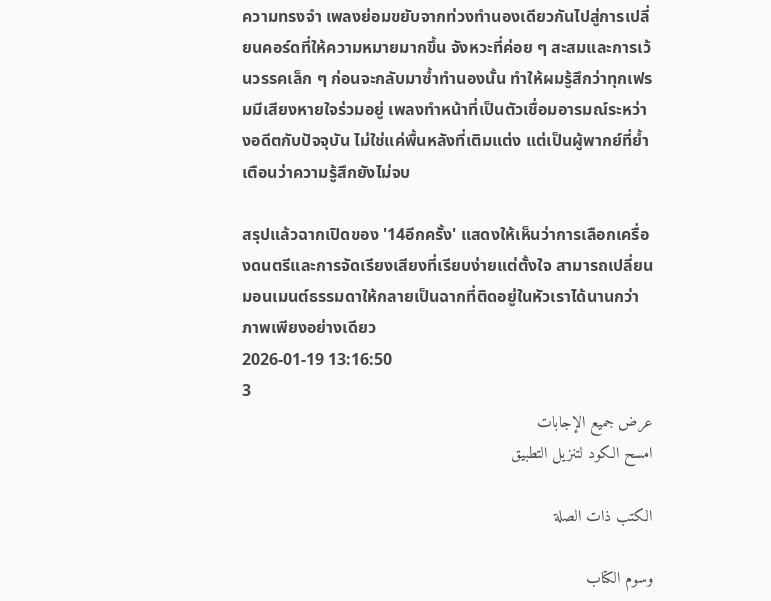ความทรงจำ เพลงย่อมขยับจากท่วงทำนองเดียวกันไปสู่การเปลี่ยนคอร์ดที่ให้ความหมายมากขึ้น จังหวะที่ค่อย ๆ สะสมและการเว้นวรรคเล็ก ๆ ก่อนจะกลับมาซ้ำทำนองนั้น ทำให้ผมรู้สึกว่าทุกเฟรมมีเสียงหายใจร่วมอยู่ เพลงทำหน้าที่เป็นตัวเชื่อมอารมณ์ระหว่างอดีตกับปัจจุบัน ไม่ใช่แค่พื้นหลังที่เติมแต่ง แต่เป็นผู้พากย์ที่ย้ำเตือนว่าความรู้สึกยังไม่จบ

สรุปแล้วฉากเปิดของ '14อีกครั้ง' แสดงให้เห็นว่าการเลือกเครื่องดนตรีและการจัดเรียงเสียงที่เรียบง่ายแต่ตั้งใจ สามารถเปลี่ยนมอนเมนต์ธรรมดาให้กลายเป็นฉากที่ติดอยู่ในหัวเราได้นานกว่าภาพเพียงอย่างเดียว
2026-01-19 13:16:50
3
عرض جميع الإجابات
امسح الكود لتنزيل التطبيق

الكتب ذات الصلة

وسوم الكتاب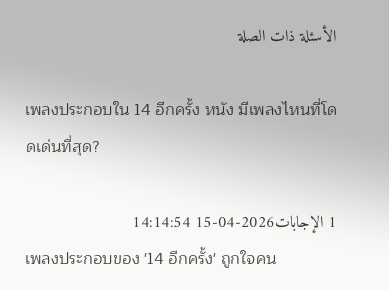الأسئلة ذات الصلة

เพลงประกอบใน 14 อีกครั้ง หนัง มีเพลงไหนที่โดดเด่นที่สุด?

1 الإجابات2026-04-15 14:14:54
เพลงประกอบของ '14 อีกครั้ง' ถูกใจคน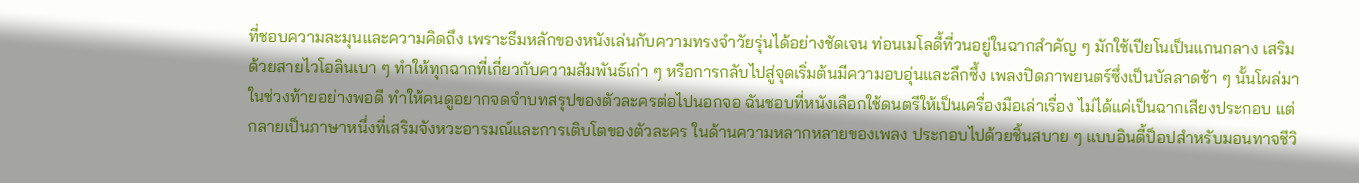ที่ชอบความละมุนและความคิดถึง เพราะธีมหลักของหนังเล่นกับความทรงจำวัยรุ่นได้อย่างชัดเจน ท่อนเมโลดี้ที่วนอยู่ในฉากสำคัญ ๆ มักใช้เปียโนเป็นแกนกลาง เสริมด้วยสายไวโอลินเบา ๆ ทำให้ทุกฉากที่เกี่ยวกับความสัมพันธ์เก่า ๆ หรือการกลับไปสู่จุดเริ่มต้นมีความอบอุ่นและลึกซึ้ง เพลงปิดภาพยนตร์ซึ่งเป็นบัลลาดช้า ๆ นั้นโผล่มาในช่วงท้ายอย่างพอดี ทำให้คนดูอยากจดจำบทสรุปของตัวละครต่อไปนอกจอ ฉันชอบที่หนังเลือกใช้ดนตรีให้เป็นเครื่องมือเล่าเรื่อง ไม่ได้แค่เป็นฉากเสียงประกอบ แต่กลายเป็นภาษาหนึ่งที่เสริมจังหวะอารมณ์และการเติบโตของตัวละคร ในด้านความหลากหลายของเพลง ประกอบไปด้วยชิ้นสบาย ๆ แบบอินดี้ป็อปสำหรับมอนทาจชีวิ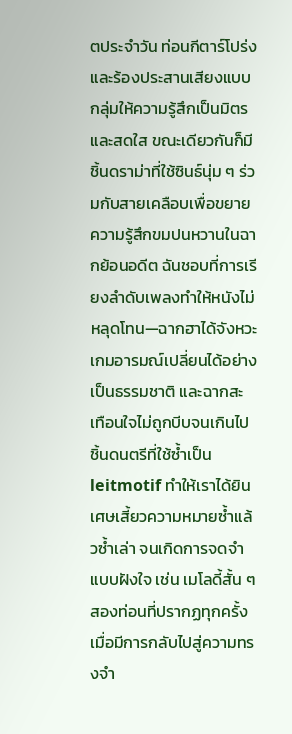ตประจำวัน ท่อนกีตาร์โปร่งและร้องประสานเสียงแบบกลุ่มให้ความรู้สึกเป็นมิตรและสดใส ขณะเดียวกันก็มีชิ้นดราม่าที่ใช้ซินธ์นุ่ม ๆ ร่วมกับสายเคลือบเพื่อขยายความรู้สึกขมปนหวานในฉากย้อนอดีต ฉันชอบที่การเรียงลำดับเพลงทำให้หนังไม่หลุดโทน—ฉากฮาได้จังหวะ เกมอารมณ์เปลี่ยนได้อย่างเป็นธรรมชาติ และฉากสะเทือนใจไม่ถูกบีบจนเกินไป ชิ้นดนตรีที่ใช้ซ้ำเป็น leitmotif ทำให้เราได้ยินเศษเสี้ยวความหมายซ้ำแล้วซ้ำเล่า จนเกิดการจดจำแบบฝังใจ เช่น เมโลดี้สั้น ๆ สองท่อนที่ปรากฏทุกครั้งเมื่อมีการกลับไปสู่ความทรงจำ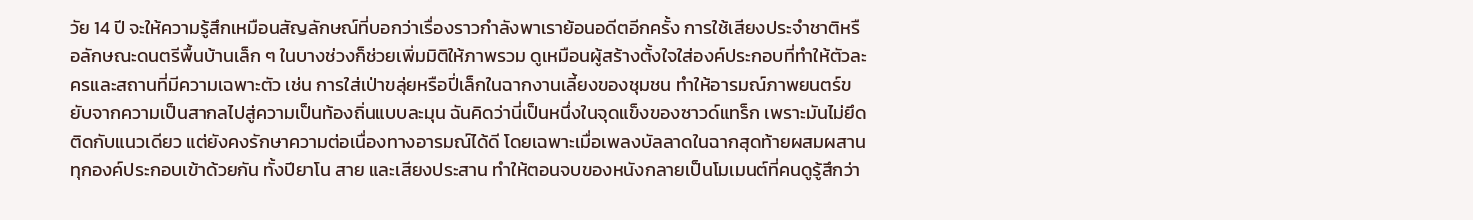วัย 14 ปี จะให้ความรู้สึกเหมือนสัญลักษณ์ที่บอกว่าเรื่องราวกำลังพาเราย้อนอดีตอีกครั้ง การใช้เสียงประจำชาติหรือลักษณะดนตรีพื้นบ้านเล็ก ๆ ในบางช่วงก็ช่วยเพิ่มมิติให้ภาพรวม ดูเหมือนผู้สร้างตั้งใจใส่องค์ประกอบที่ทำให้ตัวละครและสถานที่มีความเฉพาะตัว เช่น การใส่เป่าขลุ่ยหรือปี่เล็กในฉากงานเลี้ยงของชุมชน ทำให้อารมณ์ภาพยนตร์ขยับจากความเป็นสากลไปสู่ความเป็นท้องถิ่นแบบละมุน ฉันคิดว่านี่เป็นหนึ่งในจุดแข็งของซาวด์แทร็ก เพราะมันไม่ยึดติดกับแนวเดียว แต่ยังคงรักษาความต่อเนื่องทางอารมณ์ได้ดี โดยเฉพาะเมื่อเพลงบัลลาดในฉากสุดท้ายผสมผสานทุกองค์ประกอบเข้าด้วยกัน ทั้งปียาโน สาย และเสียงประสาน ทำให้ตอนจบของหนังกลายเป็นโมเมนต์ที่คนดูรู้สึกว่า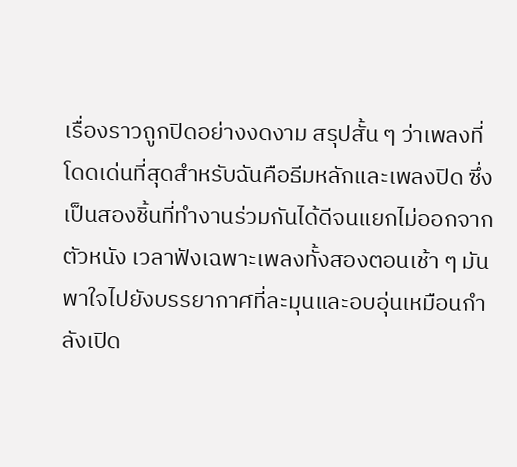เรื่องราวถูกปิดอย่างงดงาม สรุปสั้น ๆ ว่าเพลงที่โดดเด่นที่สุดสำหรับฉันคือธีมหลักและเพลงปิด ซึ่งเป็นสองชิ้นที่ทำงานร่วมกันได้ดีจนแยกไม่ออกจากตัวหนัง เวลาฟังเฉพาะเพลงทั้งสองตอนเช้า ๆ มันพาใจไปยังบรรยากาศที่ละมุนและอบอุ่นเหมือนกำลังเปิด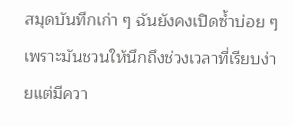สมุดบันทึกเก่า ๆ ฉันยังคงเปิดซ้ำบ่อย ๆ เพราะมันชวนให้นึกถึงช่วงเวลาที่เรียบง่ายแต่มีควา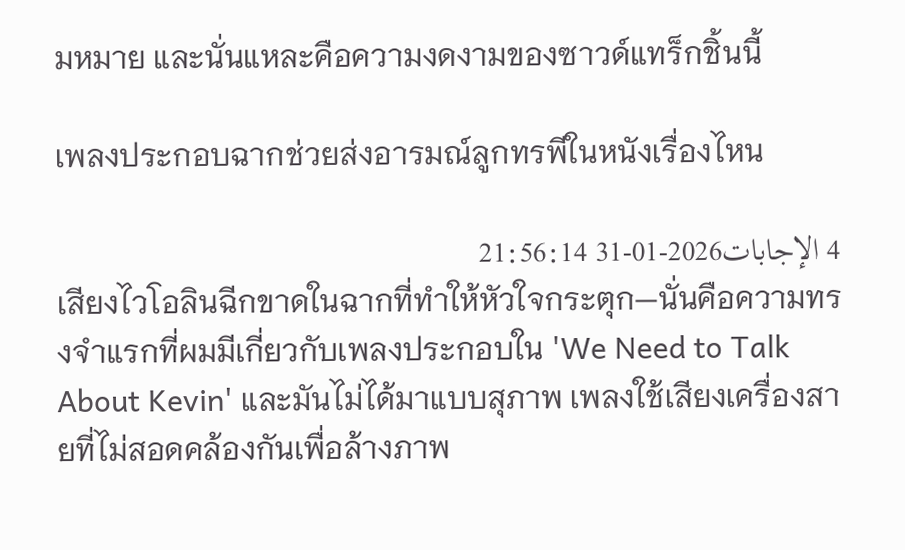มหมาย และนั่นแหละคือความงดงามของซาวด์แทร็กชิ้นนี้

เพลงประกอบฉากช่วยส่งอารมณ์ลูกทรพีในหนังเรื่องไหน

4 الإجابات2026-01-31 21:56:14
เสียงไวโอลินฉีกขาดในฉากที่ทำให้หัวใจกระตุก—นั่นคือความทรงจำแรกที่ผมมีเกี่ยวกับเพลงประกอบใน 'We Need to Talk About Kevin' และมันไม่ได้มาแบบสุภาพ เพลงใช้เสียงเครื่องสายที่ไม่สอดคล้องกันเพื่อล้างภาพ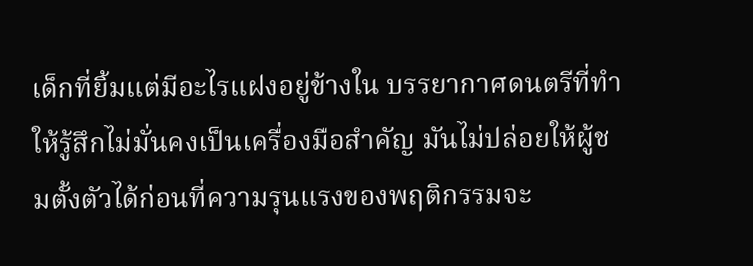เด็กที่ยิ้มแต่มีอะไรแฝงอยู่ข้างใน บรรยากาศดนตรีที่ทำให้รู้สึกไม่มั่นคงเป็นเครื่องมือสำคัญ มันไม่ปล่อยให้ผู้ชมตั้งตัวได้ก่อนที่ความรุนแรงของพฤติกรรมจะ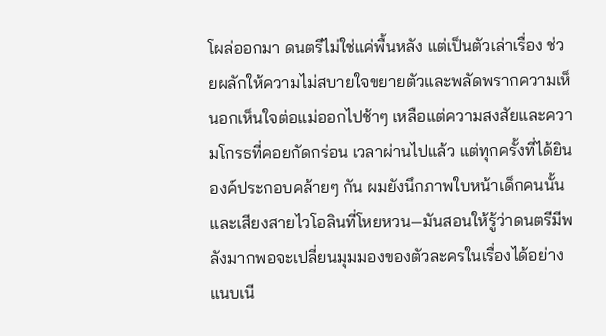โผล่ออกมา ดนตรีไม่ใช่แค่พื้นหลัง แต่เป็นตัวเล่าเรื่อง ช่วยผลักให้ความไม่สบายใจขยายตัวและพลัดพรากความเห็นอกเห็นใจต่อแม่ออกไปช้าๆ เหลือแต่ความสงสัยและความโกรธที่คอยกัดกร่อน เวลาผ่านไปแล้ว แต่ทุกครั้งที่ได้ยินองค์ประกอบคล้ายๆ กัน ผมยังนึกภาพใบหน้าเด็กคนนั้นและเสียงสายไวโอลินที่โหยหวน—มันสอนให้รู้ว่าดนตรีมีพลังมากพอจะเปลี่ยนมุมมองของตัวละครในเรื่องได้อย่างแนบเนี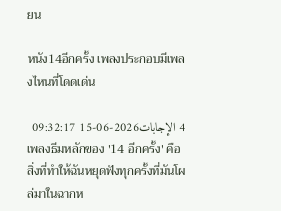ยน

หนัง14อีกครั้ง เพลงประกอบมีเพลงไหนที่โดดเด่น

4 الإجابات2026-06-15 09:32:17
เพลงธีมหลักของ '14 อีกครั้ง' คือสิ่งที่ทำให้ฉันหยุดฟังทุกครั้งที่มันโผล่มาในฉากห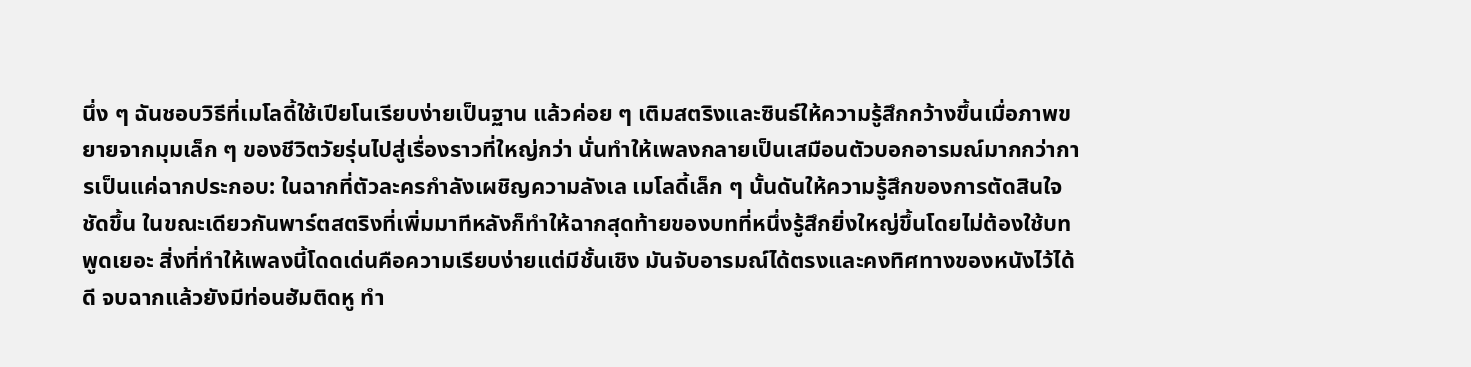นึ่ง ๆ ฉันชอบวิธีที่เมโลดี้ใช้เปียโนเรียบง่ายเป็นฐาน แล้วค่อย ๆ เติมสตริงและซินธ์ให้ความรู้สึกกว้างขึ้นเมื่อภาพขยายจากมุมเล็ก ๆ ของชีวิตวัยรุ่นไปสู่เรื่องราวที่ใหญ่กว่า นั่นทำให้เพลงกลายเป็นเสมือนตัวบอกอารมณ์มากกว่าการเป็นแค่ฉากประกอบ: ในฉากที่ตัวละครกำลังเผชิญความลังเล เมโลดี้เล็ก ๆ นั้นดันให้ความรู้สึกของการตัดสินใจชัดขึ้น ในขณะเดียวกันพาร์ตสตริงที่เพิ่มมาทีหลังก็ทำให้ฉากสุดท้ายของบทที่หนึ่งรู้สึกยิ่งใหญ่ขึ้นโดยไม่ต้องใช้บทพูดเยอะ สิ่งที่ทำให้เพลงนี้โดดเด่นคือความเรียบง่ายแต่มีชั้นเชิง มันจับอารมณ์ได้ตรงและคงทิศทางของหนังไว้ได้ดี จบฉากแล้วยังมีท่อนฮัมติดหู ทำ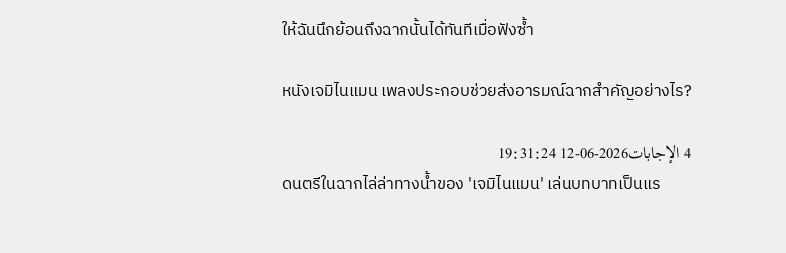ให้ฉันนึกย้อนถึงฉากนั้นได้ทันทีเมื่อฟังซ้ำ

หนังเจมิไนแมน เพลงประกอบช่วยส่งอารมณ์ฉากสำคัญอย่างไร?

4 الإجابات2026-06-12 19:31:24
ดนตรีในฉากไล่ล่าทางน้ำของ 'เจมิไนแมน' เล่นบทบาทเป็นแร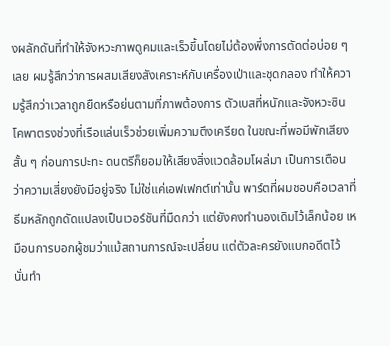งผลักดันที่ทำให้จังหวะภาพดูคมและเร็วขึ้นโดยไม่ต้องพึ่งการตัดต่อบ่อย ๆ เลย ผมรู้สึกว่าการผสมเสียงสังเคราะห์กับเครื่องเป่าและชุดกลอง ทำให้ความรู้สึกว่าเวลาถูกยืดหรือย่นตามที่ภาพต้องการ ตัวเบสที่หนักและจังหวะซินโคพาตรงช่วงที่เรือแล่นเร็วช่วยเพิ่มความตึงเครียด ในขณะที่พอมีพักเสียงสั้น ๆ ก่อนการปะทะ ดนตรีก็ยอมให้เสียงสิ่งแวดล้อมโผล่มา เป็นการเตือนว่าความเสี่ยงยังมีอยู่จริง ไม่ใช่แค่เอฟเฟกต์เท่านั้น พาร์ตที่ผมชอบคือเวลาที่ธีมหลักถูกดัดแปลงเป็นเวอร์ชันที่มืดกว่า แต่ยังคงทำนองเดิมไว้เล็กน้อย เหมือนการบอกผู้ชมว่าแม้สถานการณ์จะเปลี่ยน แต่ตัวละครยังแบกอดีตไว้ นั่นทำ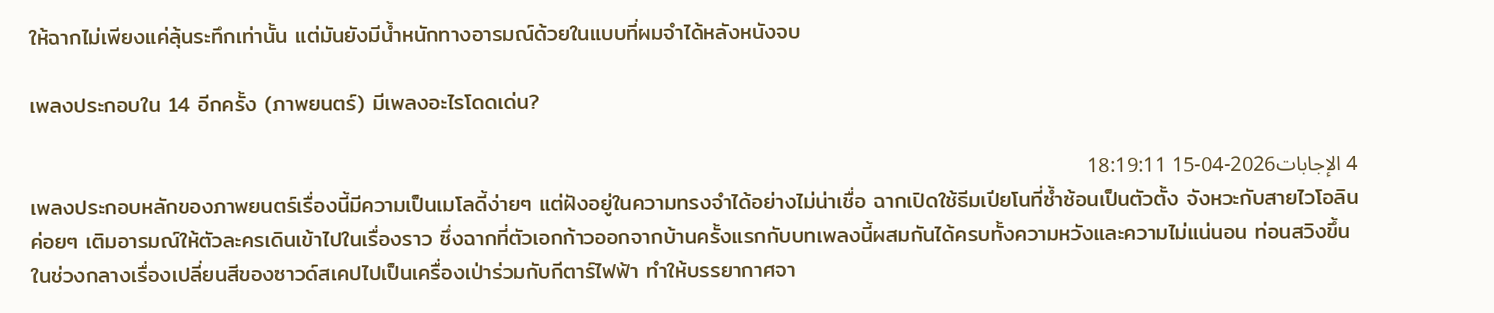ให้ฉากไม่เพียงแค่ลุ้นระทึกเท่านั้น แต่มันยังมีน้ำหนักทางอารมณ์ด้วยในแบบที่ผมจำได้หลังหนังจบ

เพลงประกอบใน 14 อีกครั้ง (ภาพยนตร์) มีเพลงอะไรโดดเด่น?

4 الإجابات2026-04-15 18:19:11
เพลงประกอบหลักของภาพยนตร์เรื่องนี้มีความเป็นเมโลดี้ง่ายๆ แต่ฝังอยู่ในความทรงจำได้อย่างไม่น่าเชื่อ ฉากเปิดใช้ธีมเปียโนที่ซ้ำซ้อนเป็นตัวตั้ง จังหวะกับสายไวโอลินค่อยๆ เติมอารมณ์ให้ตัวละครเดินเข้าไปในเรื่องราว ซึ่งฉากที่ตัวเอกก้าวออกจากบ้านครั้งแรกกับบทเพลงนี้ผสมกันได้ครบทั้งความหวังและความไม่แน่นอน ท่อนสวิงขึ้นในช่วงกลางเรื่องเปลี่ยนสีของซาวด์สเคปไปเป็นเครื่องเป่าร่วมกับกีตาร์ไฟฟ้า ทำให้บรรยากาศจา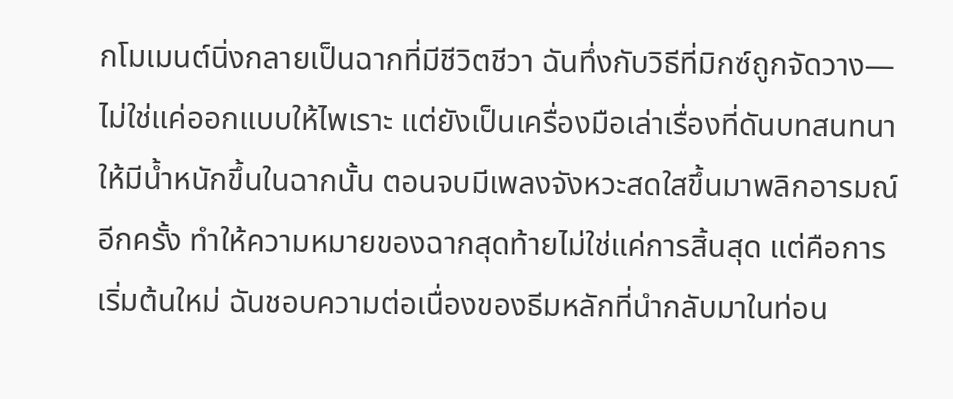กโมเมนต์นิ่งกลายเป็นฉากที่มีชีวิตชีวา ฉันทึ่งกับวิธีที่มิกซ์ถูกจัดวาง—ไม่ใช่แค่ออกแบบให้ไพเราะ แต่ยังเป็นเครื่องมือเล่าเรื่องที่ดันบทสนทนาให้มีน้ำหนักขึ้นในฉากนั้น ตอนจบมีเพลงจังหวะสดใสขึ้นมาพลิกอารมณ์อีกครั้ง ทำให้ความหมายของฉากสุดท้ายไม่ใช่แค่การสิ้นสุด แต่คือการเริ่มต้นใหม่ ฉันชอบความต่อเนื่องของธีมหลักที่นำกลับมาในท่อน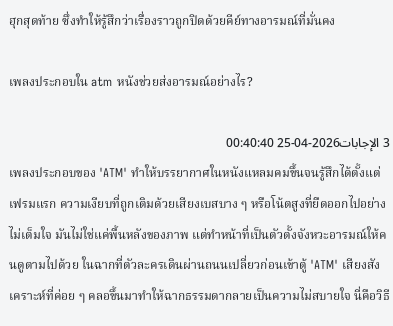ฮุกสุดท้าย ซึ่งทำให้รู้สึกว่าเรื่องราวถูกปิดด้วยคีย์ทางอารมณ์ที่มั่นคง

เพลงประกอบใน atm หนังช่วยส่งอารมณ์อย่างไร?

3 الإجابات2026-04-25 00:40:40
เพลงประกอบของ 'ATM' ทำให้บรรยากาศในหนังแหลมคมขึ้นจนรู้สึกได้ตั้งแต่เฟรมแรก ความเงียบที่ถูกเติมด้วยเสียงเบสบาง ๆ หรือโน้ตสูงที่ยืดออกไปอย่างไม่เต็มใจ มันไม่ใช่แค่พื้นหลังของภาพ แต่ทำหน้าที่เป็นตัวตั้งจังหวะอารมณ์ให้คนดูตามไปด้วย ในฉากที่ตัวละครเดินผ่านถนนเปลี่ยวก่อนเข้าตู้ 'ATM' เสียงสังเคราะห์ที่ค่อย ๆ คลอขึ้นมาทำให้ฉากธรรมดากลายเป็นความไม่สบายใจ นี่คือวิธี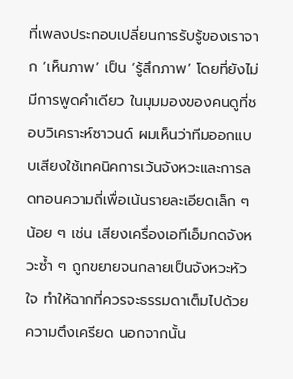ที่เพลงประกอบเปลี่ยนการรับรู้ของเราจาก ‘เห็นภาพ’ เป็น ‘รู้สึกภาพ’ โดยที่ยังไม่มีการพูดคำเดียว ในมุมมองของคนดูที่ชอบวิเคราะห์ซาวนด์ ผมเห็นว่าทีมออกแบบเสียงใช้เทคนิคการเว้นจังหวะและการลดทอนความถี่เพื่อเน้นรายละเอียดเล็ก ๆ น้อย ๆ เช่น เสียงเครื่องเอทีเอ็มกดจังหวะซ้ำ ๆ ถูกขยายจนกลายเป็นจังหวะหัวใจ ทำให้ฉากที่ควรจะธรรมดาเต็มไปด้วยความตึงเครียด นอกจากนั้น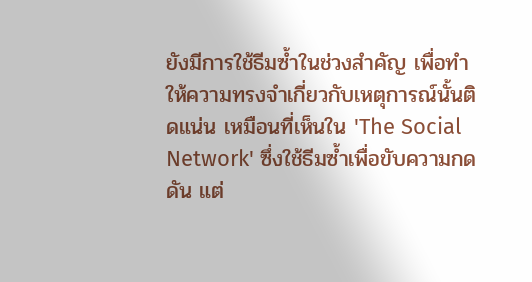ยังมีการใช้ธีมซ้ำในช่วงสำคัญ เพื่อทำให้ความทรงจำเกี่ยวกับเหตุการณ์นั้นติดแน่น เหมือนที่เห็นใน 'The Social Network' ซึ่งใช้ธีมซ้ำเพื่อขับความกดดัน แต่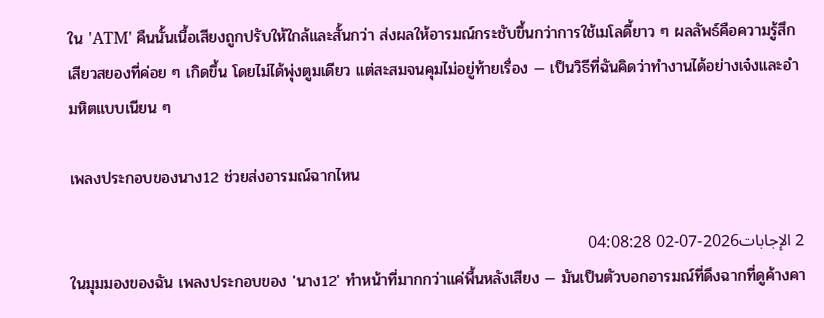ใน 'ATM' คืนนั้นเนื้อเสียงถูกปรับให้ใกล้และสั้นกว่า ส่งผลให้อารมณ์กระชับขึ้นกว่าการใช้เมโลดี้ยาว ๆ ผลลัพธ์คือความรู้สึกเสียวสยองที่ค่อย ๆ เกิดขึ้น โดยไม่ได้พุ่งตูมเดียว แต่สะสมจนคุมไม่อยู่ท้ายเรื่อง — เป็นวิธีที่ฉันคิดว่าทำงานได้อย่างเจ๋งและอำมหิตแบบเนียน ๆ

เพลงประกอบของนาง12 ช่วยส่งอารมณ์ฉากไหน

2 الإجابات2026-07-02 04:08:28
ในมุมมองของฉัน เพลงประกอบของ 'นาง12' ทำหน้าที่มากกว่าแค่พื้นหลังเสียง — มันเป็นตัวบอกอารมณ์ที่ดึงฉากที่ดูค้างคา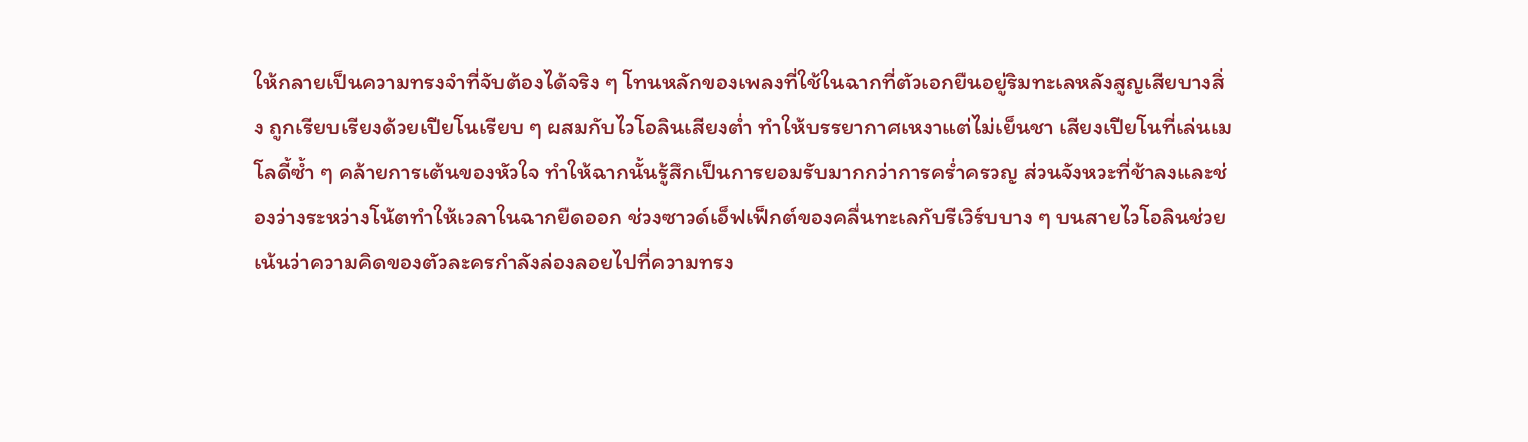ให้กลายเป็นความทรงจำที่จับต้องได้จริง ๆ โทนหลักของเพลงที่ใช้ในฉากที่ตัวเอกยืนอยู่ริมทะเลหลังสูญเสียบางสิ่ง ถูกเรียบเรียงด้วยเปียโนเรียบ ๆ ผสมกับไวโอลินเสียงต่ำ ทำให้บรรยากาศเหงาแต่ไม่เย็นชา เสียงเปียโนที่เล่นเมโลดี้ซ้ำ ๆ คล้ายการเต้นของหัวใจ ทำให้ฉากนั้นรู้สึกเป็นการยอมรับมากกว่าการคร่ำครวญ ส่วนจังหวะที่ช้าลงและช่องว่างระหว่างโน้ตทำให้เวลาในฉากยืดออก ช่วงซาวด์เอ็ฟเฟ็กต์ของคลื่นทะเลกับรีเวิร์บบาง ๆ บนสายไวโอลินช่วยเน้นว่าความคิดของตัวละครกำลังล่องลอยไปที่ความทรง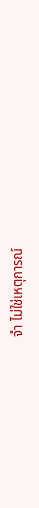จำ ไม่ใช่เหตุการณ์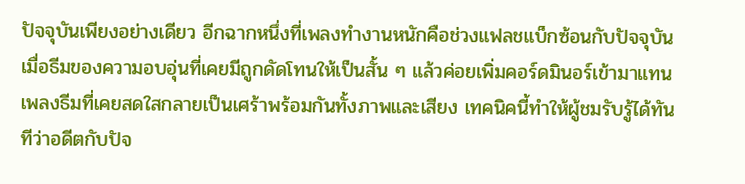ปัจจุบันเพียงอย่างเดียว อีกฉากหนึ่งที่เพลงทำงานหนักคือช่วงแฟลชแบ็กซ้อนกับปัจจุบัน เมื่อธีมของความอบอุ่นที่เคยมีถูกดัดโทนให้เป็นสั้น ๆ แล้วค่อยเพิ่มคอร์ดมินอร์เข้ามาแทน เพลงธีมที่เคยสดใสกลายเป็นเศร้าพร้อมกันทั้งภาพและเสียง เทคนิคนี้ทำให้ผู้ชมรับรู้ได้ทันทีว่าอดีตกับปัจ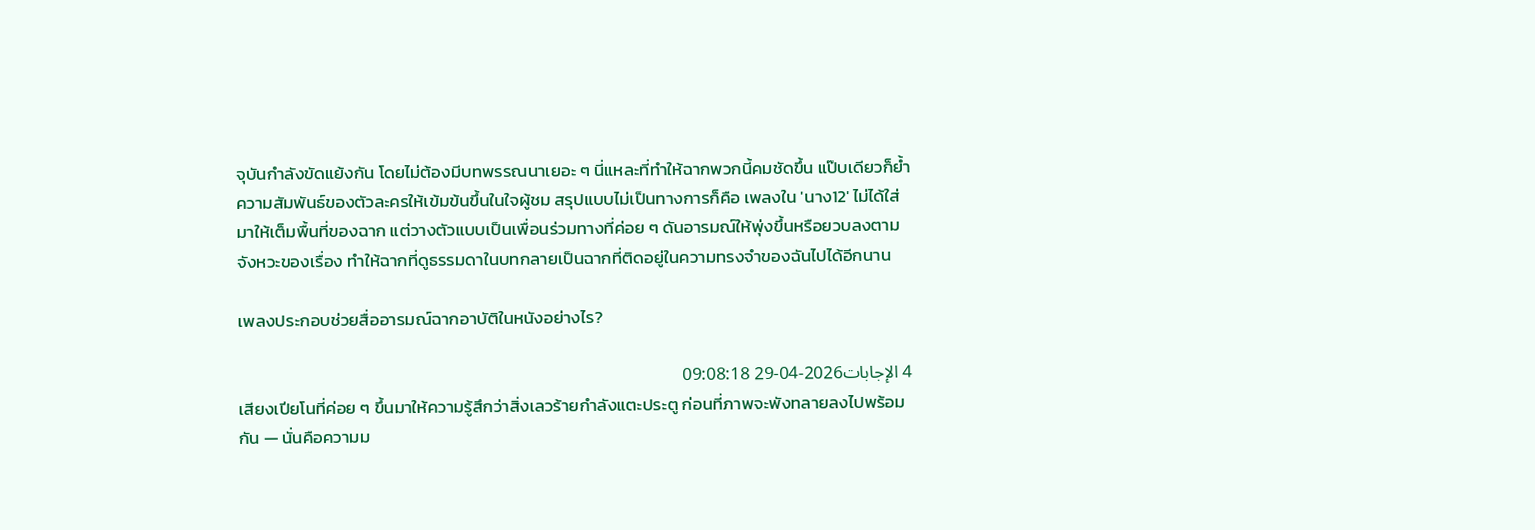จุบันกำลังขัดแย้งกัน โดยไม่ต้องมีบทพรรณนาเยอะ ๆ นี่แหละที่ทำให้ฉากพวกนี้คมชัดขึ้น แป๊บเดียวก็ย้ำความสัมพันธ์ของตัวละครให้เข้มข้นขึ้นในใจผู้ชม สรุปแบบไม่เป็นทางการก็คือ เพลงใน 'นาง12' ไม่ได้ใส่มาให้เต็มพื้นที่ของฉาก แต่วางตัวแบบเป็นเพื่อนร่วมทางที่ค่อย ๆ ดันอารมณ์ให้พุ่งขึ้นหรือยวบลงตามจังหวะของเรื่อง ทำให้ฉากที่ดูธรรมดาในบทกลายเป็นฉากที่ติดอยู่ในความทรงจำของฉันไปได้อีกนาน

เพลงประกอบช่วยสื่ออารมณ์ฉากอาบัติในหนังอย่างไร?

4 الإجابات2026-04-29 09:08:18
เสียงเปียโนที่ค่อย ๆ ขึ้นมาให้ความรู้สึกว่าสิ่งเลวร้ายกำลังแตะประตู ก่อนที่ภาพจะพังทลายลงไปพร้อมกัน — นั่นคือความม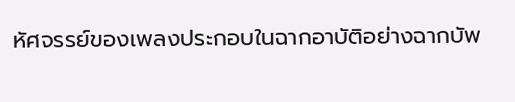หัศจรรย์ของเพลงประกอบในฉากอาบัติอย่างฉากบัพ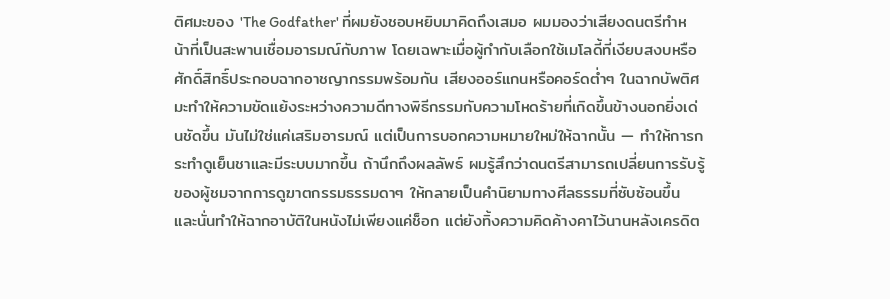ติศมะของ 'The Godfather' ที่ผมยังชอบหยิบมาคิดถึงเสมอ ผมมองว่าเสียงดนตรีทำหน้าที่เป็นสะพานเชื่อมอารมณ์กับภาพ โดยเฉพาะเมื่อผู้กำกับเลือกใช้เมโลดี้ที่เงียบสงบหรือศักดิ์สิทธิ์ประกอบฉากอาชญากรรมพร้อมกัน เสียงออร์แกนหรือคอร์ดต่ำๆ ในฉากบัพติศมะทำให้ความขัดแย้งระหว่างความดีทางพิธีกรรมกับความโหดร้ายที่เกิดขึ้นข้างนอกยิ่งเด่นชัดขึ้น มันไม่ใช่แค่เสริมอารมณ์ แต่เป็นการบอกความหมายใหม่ให้ฉากนั้น — ทำให้การกระทำดูเย็นชาและมีระบบมากขึ้น ถ้านึกถึงผลลัพธ์ ผมรู้สึกว่าดนตรีสามารถเปลี่ยนการรับรู้ของผู้ชมจากการดูฆาตกรรมธรรมดาๆ ให้กลายเป็นคำนิยามทางศีลธรรมที่ซับซ้อนขึ้น และนั่นทำให้ฉากอาบัติในหนังไม่เพียงแค่ช็อก แต่ยังทิ้งความคิดค้างคาไว้นานหลังเครดิต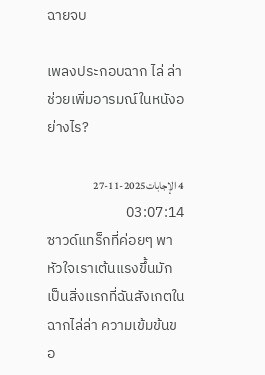ฉายจบ

เพลงประกอบฉาก ไล่ ล่า ช่วยเพิ่มอารมณ์ในหนังอย่างไร?

4 الإجابات2025-11-27 03:07:14
ซาวด์แทร็กที่ค่อยๆ พาหัวใจเราเต้นแรงขึ้นมักเป็นสิ่งแรกที่ฉันสังเกตในฉากไล่ล่า ความเข้มข้นขอ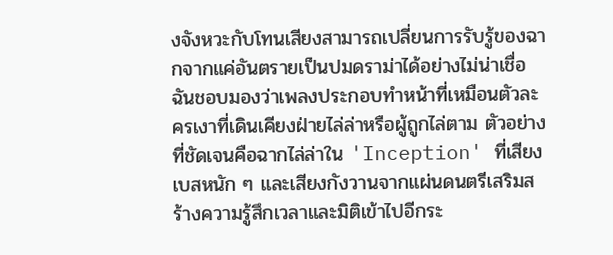งจังหวะกับโทนเสียงสามารถเปลี่ยนการรับรู้ของฉากจากแค่อันตรายเป็นปมดราม่าได้อย่างไม่น่าเชื่อ ฉันชอบมองว่าเพลงประกอบทำหน้าที่เหมือนตัวละครเงาที่เดินเคียงฝ่ายไล่ล่าหรือผู้ถูกไล่ตาม ตัวอย่างที่ชัดเจนคือฉากไล่ล่าใน 'Inception' ที่เสียงเบสหนัก ๆ และเสียงกังวานจากแผ่นดนตรีเสริมสร้างความรู้สึกเวลาและมิติเข้าไปอีกระ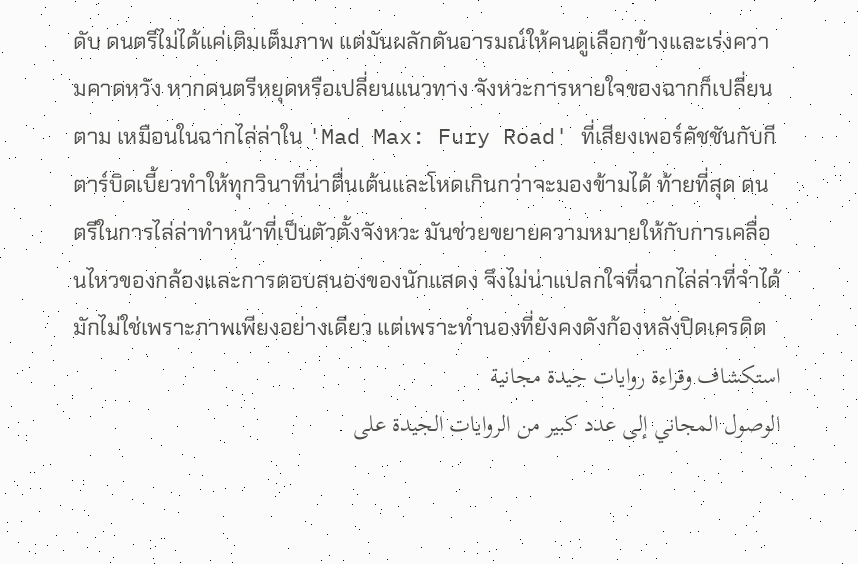ดับ ดนตรีไม่ได้แค่เติมเต็มภาพ แต่มันผลักดันอารมณ์ให้คนดูเลือกข้างและเร่งความคาดหวัง หากดนตรีหยุดหรือเปลี่ยนแนวทาง จังหวะการหายใจของฉากก็เปลี่ยนตาม เหมือนในฉากไล่ล่าใน 'Mad Max: Fury Road' ที่เสียงเพอร์คัชชันกับกีตาร์บิดเบี้ยวทำให้ทุกวินาทีน่าตื่นเต้นและโหดเกินกว่าจะมองข้ามได้ ท้ายที่สุด ดนตรีในการไล่ล่าทำหน้าที่เป็นตัวตั้งจังหวะ มันช่วยขยายความหมายให้กับการเคลื่อนไหวของกล้องและการตอบสนองของนักแสดง จึงไม่น่าแปลกใจที่ฉากไล่ล่าที่จำได้มักไม่ใช่เพราะภาพเพียงอย่างเดียว แต่เพราะทำนองที่ยังคงดังก้องหลังปิดเครดิต
استكشاف وقراءة روايات جيدة مجانية
الوصول المجاني إلى عدد كبير من الروايات الجيدة على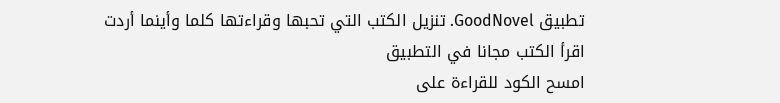تطبيق GoodNovel. تنزيل الكتب التي تحبها وقراءتها كلما وأينما أردت
اقرأ الكتب مجانا في التطبيق
امسح الكود للقراءة على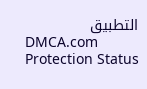التطبيق
DMCA.com Protection Status